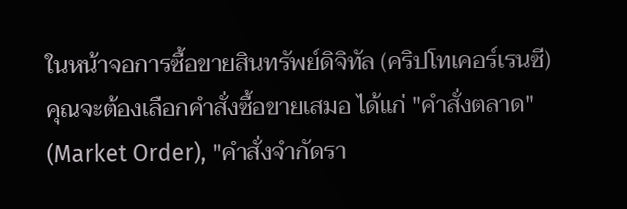ในหน้าจอการซื้อขายสินทรัพย์ดิจิทัล (คริปโทเคอร์เรนซี) คุณจะต้องเลือกคำสั่งซื้อขายเสมอ ได้แก่ "คำสั่งตลาด" (Market Order), "คำสั่งจำกัดรา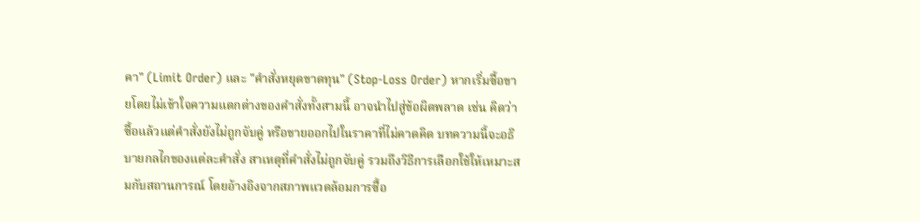คา" (Limit Order) และ "คำสั่งหยุดขาดทุน" (Stop-Loss Order) หากเริ่มซื้อขายโดยไม่เข้าใจความแตกต่างของคำสั่งทั้งสามนี้ อาจนำไปสู่ข้อผิดพลาด เช่น คิดว่าซื้อแล้วแต่คำสั่งยังไม่ถูกจับคู่ หรือขายออกไปในราคาที่ไม่คาดคิด บทความนี้จะอธิบายกลไกของแต่ละคำสั่ง สาเหตุที่คำสั่งไม่ถูกจับคู่ รวมถึงวิธีการเลือกใช้ให้เหมาะสมกับสถานการณ์ โดยอ้างอิงจากสภาพแวดล้อมการซื้อ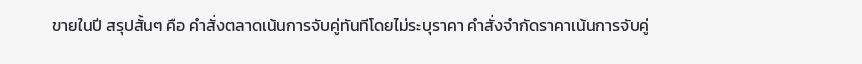ขายในปี สรุปสั้นๆ คือ คำสั่งตลาดเน้นการจับคู่ทันทีโดยไม่ระบุราคา คำสั่งจำกัดราคาเน้นการจับคู่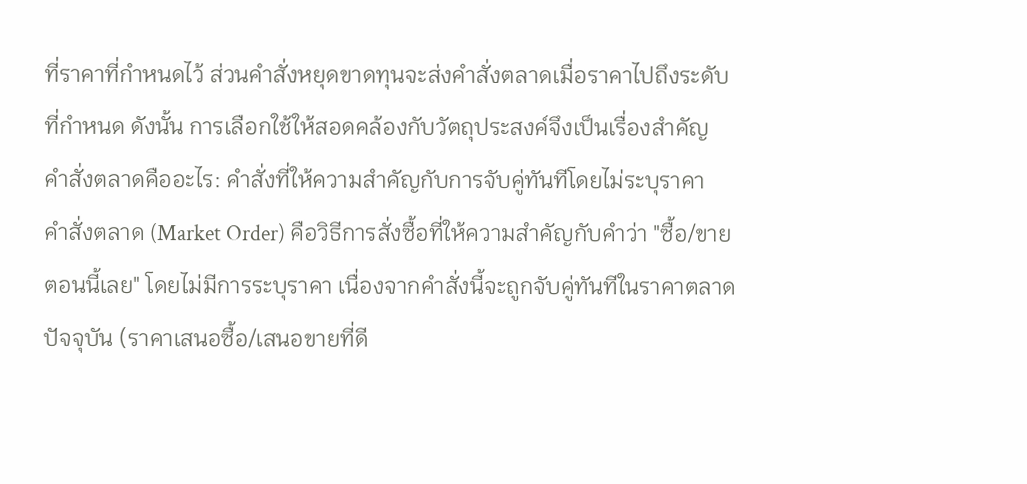ที่ราคาที่กำหนดไว้ ส่วนคำสั่งหยุดขาดทุนจะส่งคำสั่งตลาดเมื่อราคาไปถึงระดับที่กำหนด ดังนั้น การเลือกใช้ให้สอดคล้องกับวัตถุประสงค์จึงเป็นเรื่องสำคัญ
คำสั่งตลาดคืออะไร: คำสั่งที่ให้ความสำคัญกับการจับคู่ทันทีโดยไม่ระบุราคา
คำสั่งตลาด (Market Order) คือวิธีการสั่งซื้อที่ให้ความสำคัญกับคำว่า "ซื้อ/ขาย ตอนนี้เลย" โดยไม่มีการระบุราคา เนื่องจากคำสั่งนี้จะถูกจับคู่ทันทีในราคาตลาดปัจจุบัน (ราคาเสนอซื้อ/เสนอขายที่ดี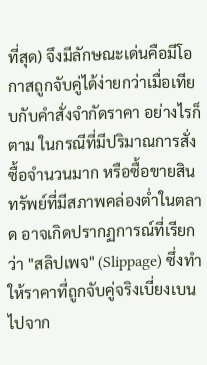ที่สุด) จึงมีลักษณะเด่นคือมีโอกาสถูกจับคู่ได้ง่ายกว่าเมื่อเทียบกับคำสั่งจำกัดราคา อย่างไรก็ตาม ในกรณีที่มีปริมาณการสั่งซื้อจำนวนมาก หรือซื้อขายสินทรัพย์ที่มีสภาพคล่องต่ำในตลาด อาจเกิดปรากฏการณ์ที่เรียกว่า "สลิปเพจ" (Slippage) ซึ่งทำให้ราคาที่ถูกจับคู่จริงเบี่ยงเบนไปจาก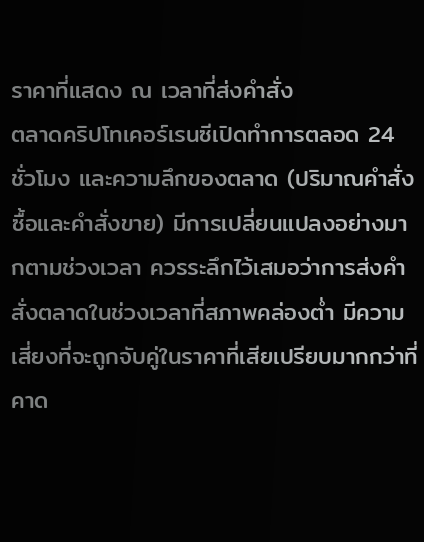ราคาที่แสดง ณ เวลาที่ส่งคำสั่ง
ตลาดคริปโทเคอร์เรนซีเปิดทำการตลอด 24 ชั่วโมง และความลึกของตลาด (ปริมาณคำสั่งซื้อและคำสั่งขาย) มีการเปลี่ยนแปลงอย่างมากตามช่วงเวลา ควรระลึกไว้เสมอว่าการส่งคำสั่งตลาดในช่วงเวลาที่สภาพคล่องต่ำ มีความเสี่ยงที่จะถูกจับคู่ในราคาที่เสียเปรียบมากกว่าที่คาด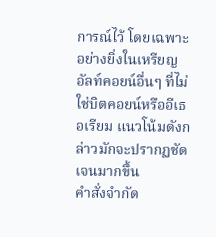การณ์ไว้ โดยเฉพาะอย่างยิ่งในเหรียญอัลท์คอยน์อื่นๆ ที่ไม่ใช่บิตคอยน์หรืออีเธอเรียม แนวโน้มดังกล่าวมักจะปรากฏชัดเจนมากขึ้น
คำสั่งจำกัด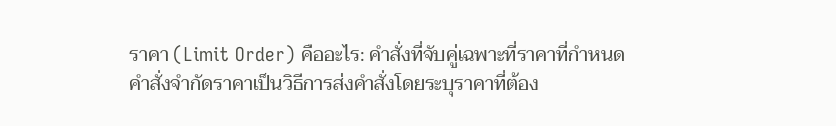ราคา (Limit Order) คืออะไร: คำสั่งที่จับคู่เฉพาะที่ราคาที่กำหนด
คำสั่งจำกัดราคาเป็นวิธีการส่งคำสั่งโดยระบุราคาที่ต้อง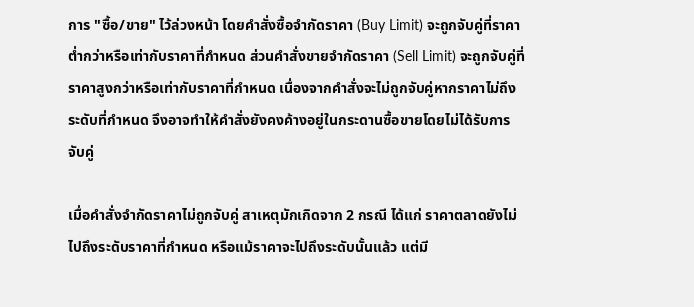การ "ซื้อ/ขาย" ไว้ล่วงหน้า โดยคำสั่งซื้อจำกัดราคา (Buy Limit) จะถูกจับคู่ที่ราคาต่ำกว่าหรือเท่ากับราคาที่กำหนด ส่วนคำสั่งขายจำกัดราคา (Sell Limit) จะถูกจับคู่ที่ราคาสูงกว่าหรือเท่ากับราคาที่กำหนด เนื่องจากคำสั่งจะไม่ถูกจับคู่หากราคาไม่ถึงระดับที่กำหนด จึงอาจทำให้คำสั่งยังคงค้างอยู่ในกระดานซื้อขายโดยไม่ได้รับการจับคู่

เมื่อคำสั่งจำกัดราคาไม่ถูกจับคู่ สาเหตุมักเกิดจาก 2 กรณี ได้แก่ ราคาตลาดยังไม่ไปถึงระดับราคาที่กำหนด หรือแม้ราคาจะไปถึงระดับนั้นแล้ว แต่มี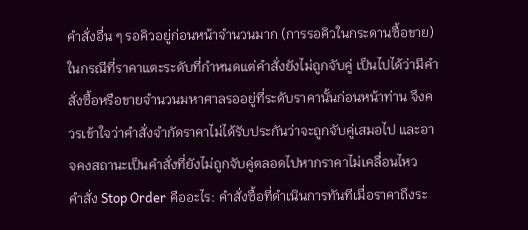คำสั่งอื่น ๆ รอคิวอยู่ก่อนหน้าจำนวนมาก (การรอคิวในกระดานซื้อขาย) ในกรณีที่ราคาแตะระดับที่กำหนดแต่คำสั่งยังไม่ถูกจับคู่ เป็นไปได้ว่ามีคำสั่งซื้อหรือขายจำนวนมหาศาลรออยู่ที่ระดับราคานั้นก่อนหน้าท่าน จึงควรเข้าใจว่าคำสั่งจำกัดราคาไม่ได้รับประกันว่าจะถูกจับคู่เสมอไป และอาจคงสถานะเป็นคำสั่งที่ยังไม่ถูกจับคู่ตลอดไปหากราคาไม่เคลื่อนไหว
คำสั่ง Stop Order คืออะไร: คำสั่งซื้อที่ดำเนินการทันทีเมื่อราคาถึงระ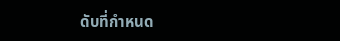ดับที่กำหนด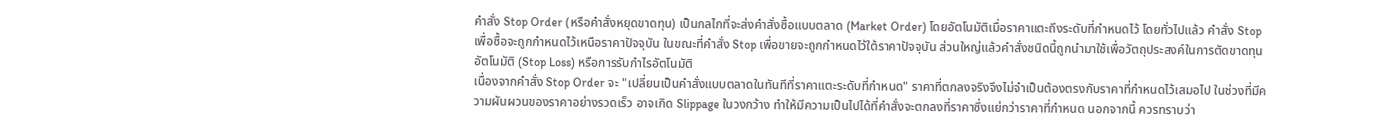คำสั่ง Stop Order (หรือคำสั่งหยุดขาดทุน) เป็นกลไกที่จะส่งคำสั่งซื้อแบบตลาด (Market Order) โดยอัตโนมัติเมื่อราคาแตะถึงระดับที่กำหนดไว้ โดยทั่วไปแล้ว คำสั่ง Stop เพื่อซื้อจะถูกกำหนดไว้เหนือราคาปัจจุบัน ในขณะที่คำสั่ง Stop เพื่อขายจะถูกกำหนดไว้ใต้ราคาปัจจุบัน ส่วนใหญ่แล้วคำสั่งชนิดนี้ถูกนำมาใช้เพื่อวัตถุประสงค์ในการตัดขาดทุนอัตโนมัติ (Stop Loss) หรือการรับกำไรอัตโนมัติ
เนื่องจากคำสั่ง Stop Order จะ "เปลี่ยนเป็นคำสั่งแบบตลาดในทันทีที่ราคาแตะระดับที่กำหนด" ราคาที่ตกลงจริงจึงไม่จำเป็นต้องตรงกับราคาที่กำหนดไว้เสมอไป ในช่วงที่มีความผันผวนของราคาอย่างรวดเร็ว อาจเกิด Slippage ในวงกว้าง ทำให้มีความเป็นไปได้ที่คำสั่งจะตกลงที่ราคาซึ่งแย่กว่าราคาที่กำหนด นอกจากนี้ ควรทราบว่า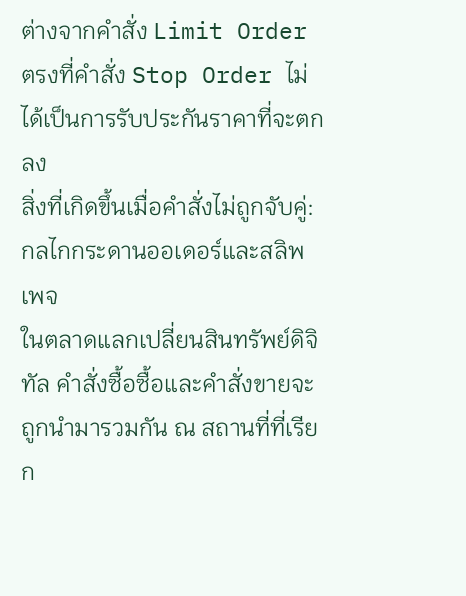ต่างจากคำสั่ง Limit Order ตรงที่คำสั่ง Stop Order ไม่ได้เป็นการรับประกันราคาที่จะตกลง
สิ่งที่เกิดขึ้นเมื่อคำสั่งไม่ถูกจับคู่: กลไกกระดานออเดอร์และสลิพเพจ
ในตลาดแลกเปลี่ยนสินทรัพย์ดิจิทัล คำสั่งซื้อซื้อและคำสั่งขายจะถูกนำมารวมกัน ณ สถานที่ที่เรียก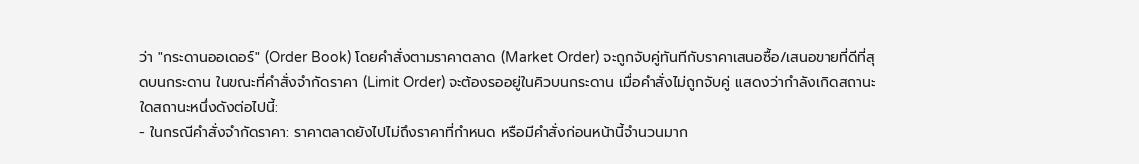ว่า "กระดานออเดอร์" (Order Book) โดยคำสั่งตามราคาตลาด (Market Order) จะถูกจับคู่ทันทีกับราคาเสนอซื้อ/เสนอขายที่ดีที่สุดบนกระดาน ในขณะที่คำสั่งจำกัดราคา (Limit Order) จะต้องรออยู่ในคิวบนกระดาน เมื่อคำสั่งไม่ถูกจับคู่ แสดงว่ากำลังเกิดสถานะใดสถานะหนึ่งดังต่อไปนี้:
- ในกรณีคำสั่งจำกัดราคา: ราคาตลาดยังไปไม่ถึงราคาที่กำหนด หรือมีคำสั่งก่อนหน้านี้จำนวนมาก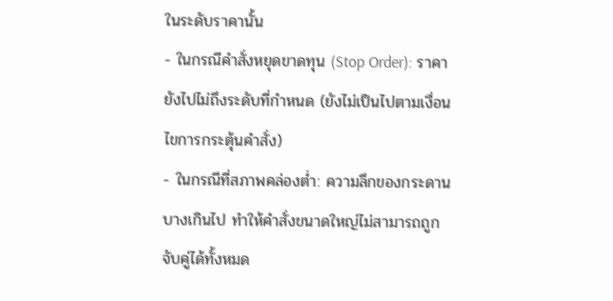ในระดับราคานั้น
- ในกรณีคำสั่งหยุดขาดทุน (Stop Order): ราคายังไปไม่ถึงระดับที่กำหนด (ยังไม่เป็นไปตามเงื่อนไขการกระตุ้นคำสั่ง)
- ในกรณีที่สภาพคล่องต่ำ: ความลึกของกระดานบางเกินไป ทำให้คำสั่งขนาดใหญ่ไม่สามารถถูกจับคู่ได้ทั้งหมด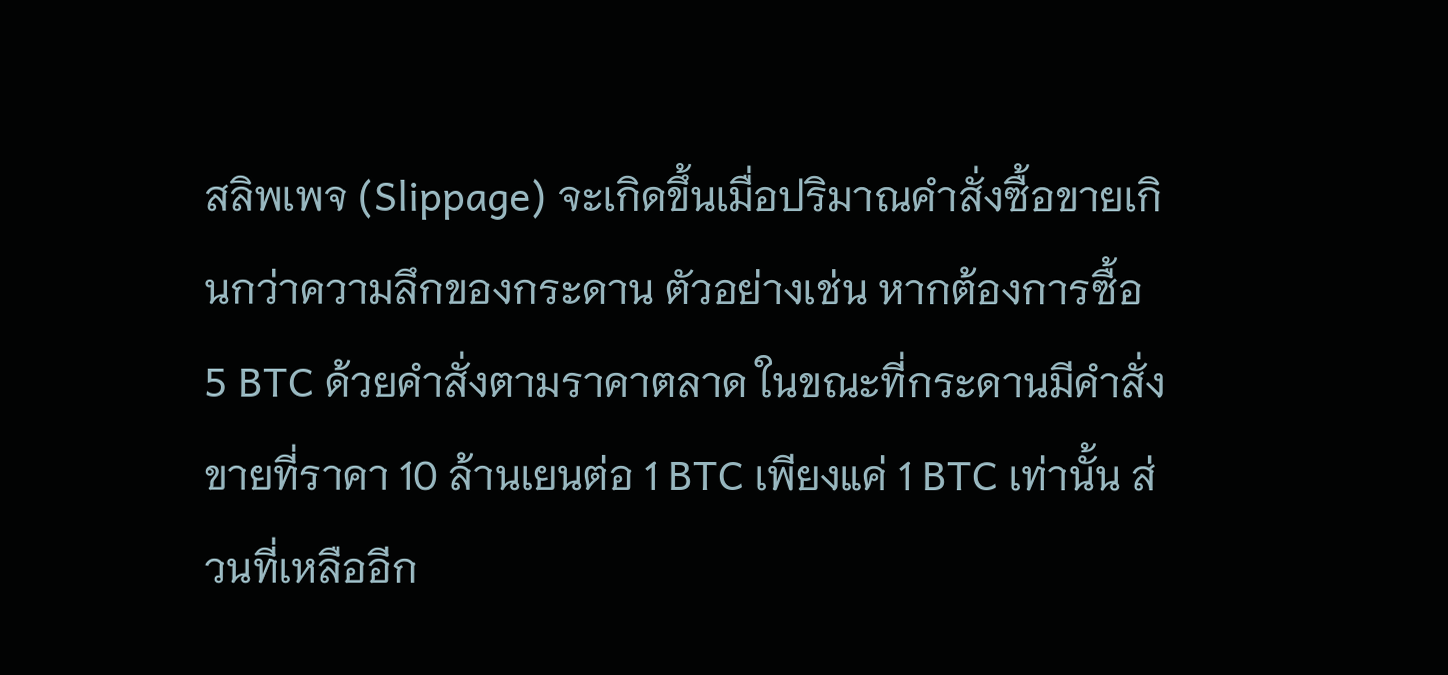สลิพเพจ (Slippage) จะเกิดขึ้นเมื่อปริมาณคำสั่งซื้อขายเกินกว่าความลึกของกระดาน ตัวอย่างเช่น หากต้องการซื้อ 5 BTC ด้วยคำสั่งตามราคาตลาด ในขณะที่กระดานมีคำสั่งขายที่ราคา 10 ล้านเยนต่อ 1 BTC เพียงแค่ 1 BTC เท่านั้น ส่วนที่เหลืออีก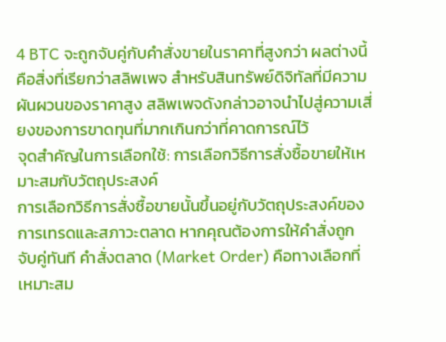4 BTC จะถูกจับคู่กับคำสั่งขายในราคาที่สูงกว่า ผลต่างนี้คือสิ่งที่เรียกว่าสลิพเพจ สำหรับสินทรัพย์ดิจิทัลที่มีความผันผวนของราคาสูง สลิพเพจดังกล่าวอาจนำไปสู่ความเสี่ยงของการขาดทุนที่มากเกินกว่าที่คาดการณ์ไว้
จุดสำคัญในการเลือกใช้: การเลือกวิธีการสั่งซื้อขายให้เหมาะสมกับวัตถุประสงค์
การเลือกวิธีการสั่งซื้อขายนั้นขึ้นอยู่กับวัตถุประสงค์ของการเทรดและสภาวะตลาด หากคุณต้องการให้คำสั่งถูกจับคู่ทันที คำสั่งตลาด (Market Order) คือทางเลือกที่เหมาะสม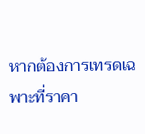หากต้องการเทรดเฉพาะที่ราคา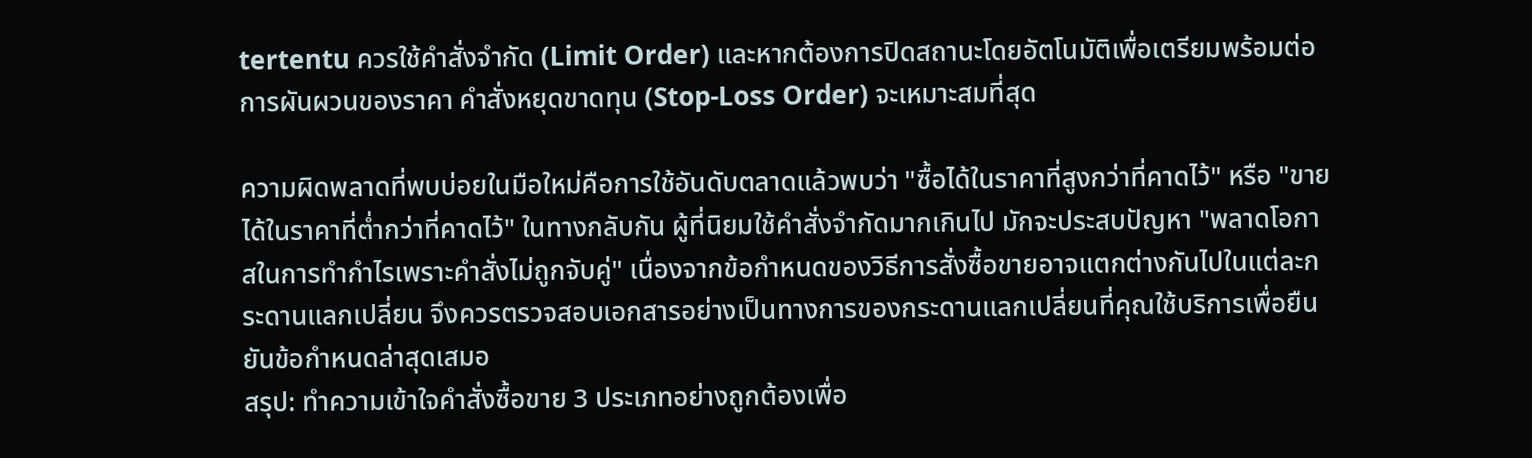tertentu ควรใช้คำสั่งจำกัด (Limit Order) และหากต้องการปิดสถานะโดยอัตโนมัติเพื่อเตรียมพร้อมต่อการผันผวนของราคา คำสั่งหยุดขาดทุน (Stop-Loss Order) จะเหมาะสมที่สุด

ความผิดพลาดที่พบบ่อยในมือใหม่คือการใช้อันดับตลาดแล้วพบว่า "ซื้อได้ในราคาที่สูงกว่าที่คาดไว้" หรือ "ขายได้ในราคาที่ต่ำกว่าที่คาดไว้" ในทางกลับกัน ผู้ที่นิยมใช้คำสั่งจำกัดมากเกินไป มักจะประสบปัญหา "พลาดโอกาสในการทำกำไรเพราะคำสั่งไม่ถูกจับคู่" เนื่องจากข้อกำหนดของวิธีการสั่งซื้อขายอาจแตกต่างกันไปในแต่ละกระดานแลกเปลี่ยน จึงควรตรวจสอบเอกสารอย่างเป็นทางการของกระดานแลกเปลี่ยนที่คุณใช้บริการเพื่อยืนยันข้อกำหนดล่าสุดเสมอ
สรุป: ทำความเข้าใจคำสั่งซื้อขาย 3 ประเภทอย่างถูกต้องเพื่อ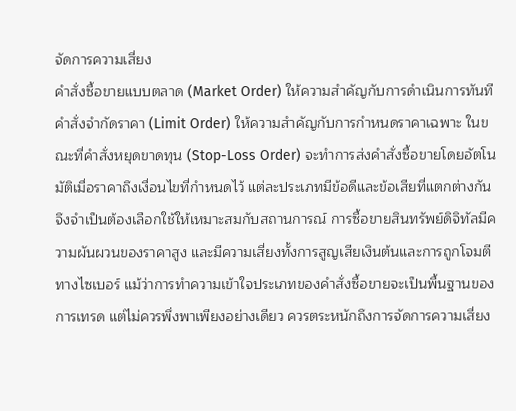จัดการความเสี่ยง
คำสั่งซื้อขายแบบตลาด (Market Order) ให้ความสำคัญกับการดำเนินการทันที คำสั่งจำกัดราคา (Limit Order) ให้ความสำคัญกับการกำหนดราคาเฉพาะ ในขณะที่คำสั่งหยุดขาดทุน (Stop-Loss Order) จะทำการส่งคำสั่งซื้อขายโดยอัตโนมัติเมื่อราคาถึงเงื่อนไขที่กำหนดไว้ แต่ละประเภทมีข้อดีและข้อเสียที่แตกต่างกัน จึงจำเป็นต้องเลือกใช้ให้เหมาะสมกับสถานการณ์ การซื้อขายสินทรัพย์ดิจิทัลมีความผันผวนของราคาสูง และมีความเสี่ยงทั้งการสูญเสียเงินต้นและการถูกโจมตีทางไซเบอร์ แม้ว่าการทำความเข้าใจประเภทของคำสั่งซื้อขายจะเป็นพื้นฐานของการเทรด แต่ไม่ควรพึ่งพาเพียงอย่างเดียว ควรตระหนักถึงการจัดการความเสี่ยง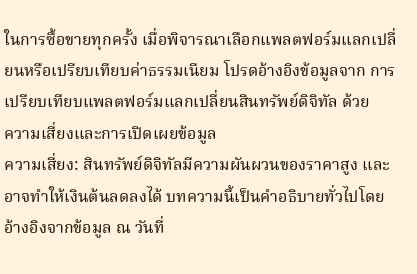ในการซื้อขายทุกครั้ง เมื่อพิจารณาเลือกแพลตฟอร์มแลกเปลี่ยนหรือเปรียบเทียบค่าธรรมเนียม โปรดอ้างอิงข้อมูลจาก การเปรียบเทียบแพลตฟอร์มแลกเปลี่ยนสินทรัพย์ดิจิทัล ด้วย
ความเสี่ยงและการเปิดเผยข้อมูล
ความเสี่ยง: สินทรัพย์ดิจิทัลมีความผันผวนของราคาสูง และอาจทำให้เงินต้นลดลงได้ บทความนี้เป็นคำอธิบายทั่วไปโดยอ้างอิงจากข้อมูล ณ วันที่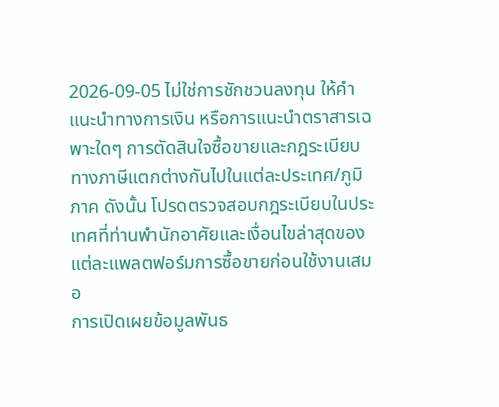2026-09-05 ไม่ใช่การชักชวนลงทุน ให้คำแนะนำทางการเงิน หรือการแนะนำตราสารเฉพาะใดๆ การตัดสินใจซื้อขายและกฎระเบียบทางภาษีแตกต่างกันไปในแต่ละประเทศ/ภูมิภาค ดังนั้น โปรดตรวจสอบกฎระเบียบในประเทศที่ท่านพำนักอาศัยและเงื่อนไขล่าสุดของแต่ละแพลตฟอร์มการซื้อขายก่อนใช้งานเสมอ
การเปิดเผยข้อมูลพันธ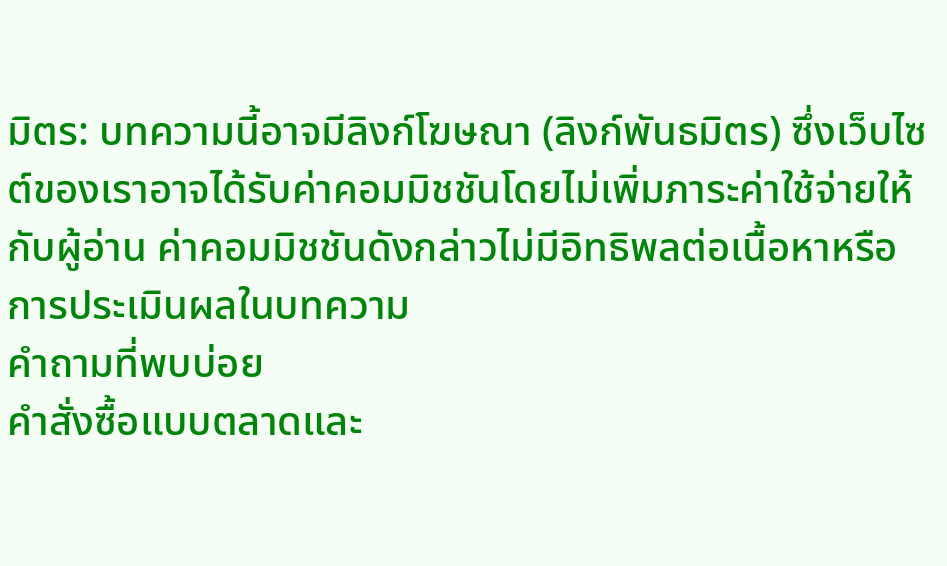มิตร: บทความนี้อาจมีลิงก์โฆษณา (ลิงก์พันธมิตร) ซึ่งเว็บไซต์ของเราอาจได้รับค่าคอมมิชชันโดยไม่เพิ่มภาระค่าใช้จ่ายให้กับผู้อ่าน ค่าคอมมิชชันดังกล่าวไม่มีอิทธิพลต่อเนื้อหาหรือการประเมินผลในบทความ
คำถามที่พบบ่อย
คำสั่งซื้อแบบตลาดและ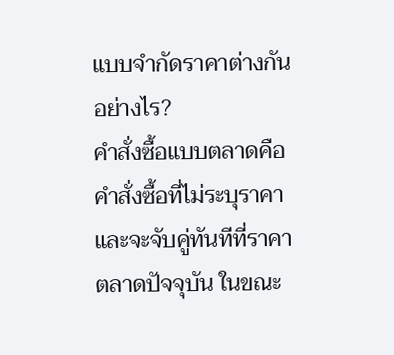แบบจำกัดราคาต่างกันอย่างไร?
คำสั่งซื้อแบบตลาดคือคำสั่งซื้อที่ไม่ระบุราคา และจะจับคู่ทันทีที่ราคาตลาดปัจจุบัน ในขณะ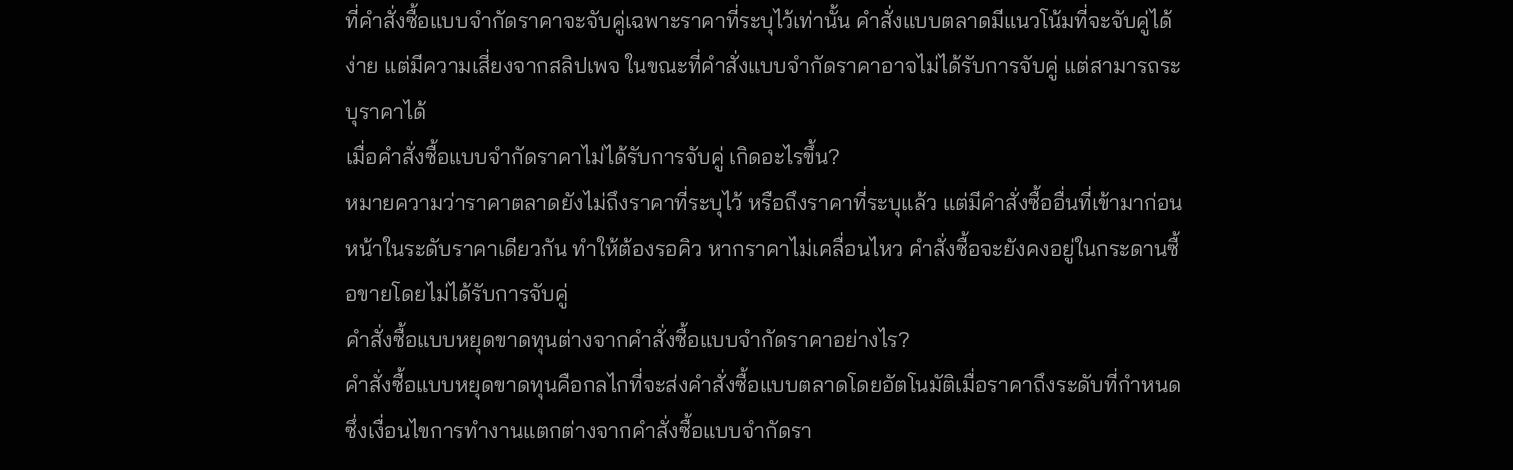ที่คำสั่งซื้อแบบจำกัดราคาจะจับคู่เฉพาะราคาที่ระบุไว้เท่านั้น คำสั่งแบบตลาดมีแนวโน้มที่จะจับคู่ได้ง่าย แต่มีความเสี่ยงจากสลิปเพจ ในขณะที่คำสั่งแบบจำกัดราคาอาจไม่ได้รับการจับคู่ แต่สามารถระบุราคาได้
เมื่อคำสั่งซื้อแบบจำกัดราคาไม่ได้รับการจับคู่ เกิดอะไรขึ้น?
หมายความว่าราคาตลาดยังไม่ถึงราคาที่ระบุไว้ หรือถึงราคาที่ระบุแล้ว แต่มีคำสั่งซื้ออื่นที่เข้ามาก่อนหน้าในระดับราคาเดียวกัน ทำให้ต้องรอคิว หากราคาไม่เคลื่อนไหว คำสั่งซื้อจะยังคงอยู่ในกระดานซื้อขายโดยไม่ได้รับการจับคู่
คำสั่งซื้อแบบหยุดขาดทุนต่างจากคำสั่งซื้อแบบจำกัดราคาอย่างไร?
คำสั่งซื้อแบบหยุดขาดทุนคือกลไกที่จะส่งคำสั่งซื้อแบบตลาดโดยอัตโนมัติเมื่อราคาถึงระดับที่กำหนด ซึ่งเงื่อนไขการทำงานแตกต่างจากคำสั่งซื้อแบบจำกัดรา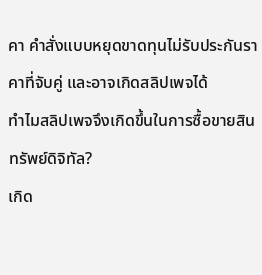คา คำสั่งแบบหยุดขาดทุนไม่รับประกันราคาที่จับคู่ และอาจเกิดสลิปเพจได้
ทำไมสลิปเพจจึงเกิดขึ้นในการซื้อขายสินทรัพย์ดิจิทัล?
เกิด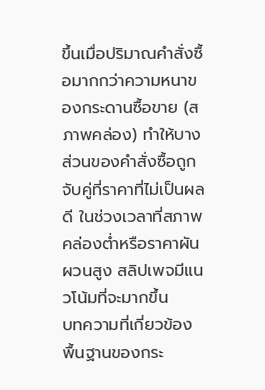ขึ้นเมื่อปริมาณคำสั่งซื้อมากกว่าความหนาของกระดานซื้อขาย (สภาพคล่อง) ทำให้บางส่วนของคำสั่งซื้อถูกจับคู่ที่ราคาที่ไม่เป็นผลดี ในช่วงเวลาที่สภาพคล่องต่ำหรือราคาผันผวนสูง สลิปเพจมีแนวโน้มที่จะมากขึ้น
บทความที่เกี่ยวข้อง
พื้นฐานของกระ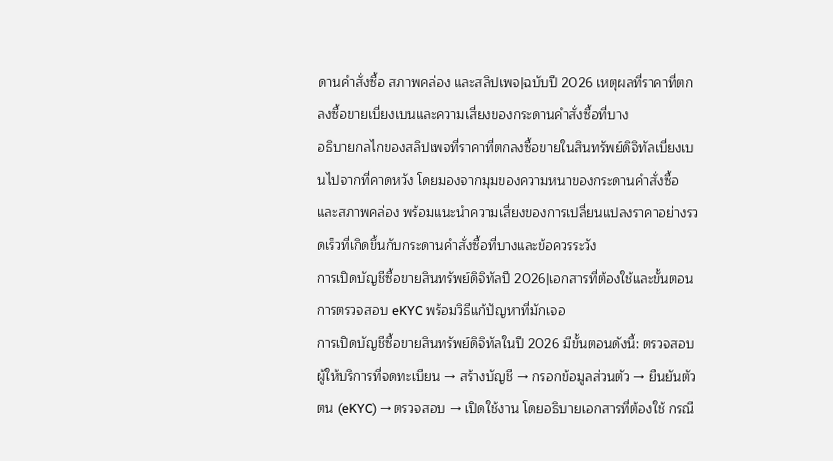ดานคำสั่งซื้อ สภาพคล่อง และสลิปเพจ|ฉบับปี 2026 เหตุผลที่ราคาที่ตกลงซื้อขายเบี่ยงเบนและความเสี่ยงของกระดานคำสั่งซื้อที่บาง
อธิบายกลไกของสลิปเพจที่ราคาที่ตกลงซื้อขายในสินทรัพย์ดิจิทัลเบี่ยงเบนไปจากที่คาดหวัง โดยมองจากมุมของความหนาของกระดานคำสั่งซื้อและสภาพคล่อง พร้อมแนะนำความเสี่ยงของการเปลี่ยนแปลงราคาอย่างรวดเร็วที่เกิดขึ้นกับกระดานคำสั่งซื้อที่บางและข้อควรระวัง
การเปิดบัญชีซื้อขายสินทรัพย์ดิจิทัลปี 2026|เอกสารที่ต้องใช้และขั้นตอนการตรวจสอบ eKYC พร้อมวิธีแก้ปัญหาที่มักเจอ
การเปิดบัญชีซื้อขายสินทรัพย์ดิจิทัลในปี 2026 มีขั้นตอนดังนี้: ตรวจสอบผู้ให้บริการที่จดทะเบียน → สร้างบัญชี → กรอกข้อมูลส่วนตัว → ยืนยันตัวตน (eKYC) → ตรวจสอบ → เปิดใช้งาน โดยอธิบายเอกสารที่ต้องใช้ กรณี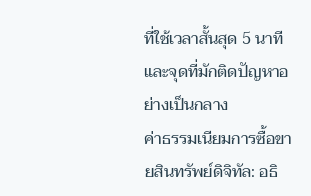ที่ใช้เวลาสั้นสุด 5 นาที และจุดที่มักติดปัญหาอย่างเป็นกลาง
ค่าธรรมเนียมการซื้อขายสินทรัพย์ดิจิทัล: อธิ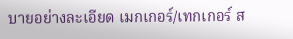บายอย่างละเอียด เมกเกอร์/เทกเกอร์ ส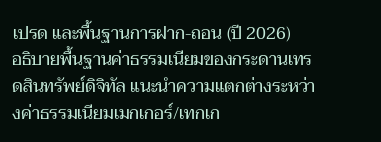เปรด และพื้นฐานการฝาก-ถอน (ปี 2026)
อธิบายพื้นฐานค่าธรรมเนียมของกระดานเทรดสินทรัพย์ดิจิทัล แนะนำความแตกต่างระหว่างค่าธรรมเนียมเมกเกอร์/เทกเก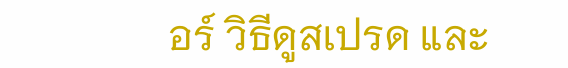อร์ วิธีดูสเปรด และ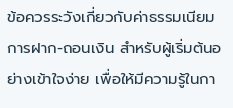ข้อควรระวังเกี่ยวกับค่าธรรมเนียมการฝาก-ถอนเงิน สำหรับผู้เริ่มต้นอย่างเข้าใจง่าย เพื่อให้มีความรู้ในกา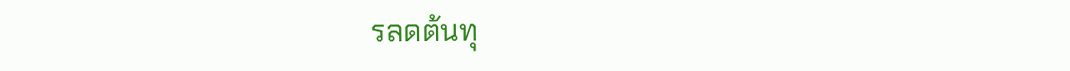รลดต้นทุ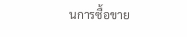นการซื้อขาย